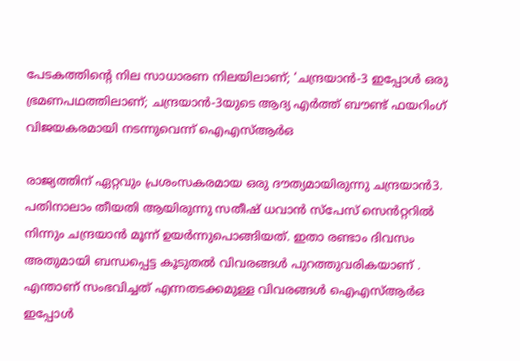പേടകത്തിന്റെ നില സാധാരണ നിലയിലാണ്; ‘ചന്ദ്രയാൻ-3 ഇപ്പോൾ ഒരു ഭ്രമണപഥത്തിലാണ്; ചന്ദ്രയാൻ-3യുടെ ആദ്യ എർത്ത് ബൗണ്ട് ഫയറിംഗ് വിജയകരമായി നടന്നുവെന്ന് ഐഎസ്ആർഒ

രാജ്യത്തിന് ഏറ്റവും പ്രശംസകരമായ ഒരു ദൗത്യമായിരുന്നു ചന്ദ്രയാൻ3. പതിനാലാം തീയതി ആയിരുന്നു സതീഷ് ധവാൻ സ്പേസ് സെൻറ്ററിൽ നിന്നും ചന്ദ്രയാൻ മൂന്ന് ഉയർന്നുപൊങ്ങിയത്. ഇതാ രണ്ടാം ദിവസം അതുമായി ബന്ധപ്പെട്ട കൂടുതൽ വിവരങ്ങൾ പുറത്തുവരികയാണ് . എന്താണ് സംഭവിച്ചത് എന്നതടക്കമുള്ള വിവരങ്ങൾ ഐഎസ്ആർഒ ഇപ്പോൾ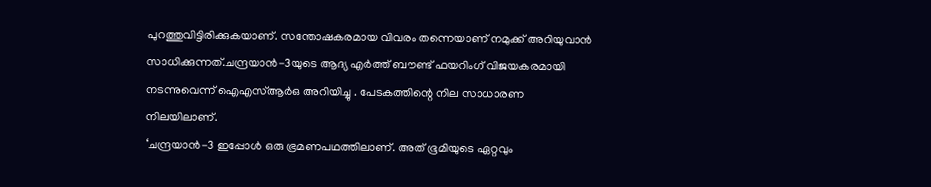പുറത്തുവിട്ടിരിക്കുകയാണ്. സന്തോഷകരമായ വിവരം തന്നെയാണ് നമുക്ക് അറിയുവാൻ സാധിക്കുന്നത്.ചന്ദ്രയാൻ-3യുടെ ആദ്യ എർത്ത് ബൗണ്ട് ഫയറിംഗ് വിജയകരമായി നടന്നുവെന്ന് ഐഎസ്ആർഒ അറിയിച്ചു . പേടകത്തിന്റെ നില സാധാരണ നിലയിലാണ്.
‘ചന്ദ്രയാൻ-3 ഇപ്പോൾ ഒരു ഭ്രമണപഥത്തിലാണ്. അത് ഭൂമിയുടെ ഏറ്റവും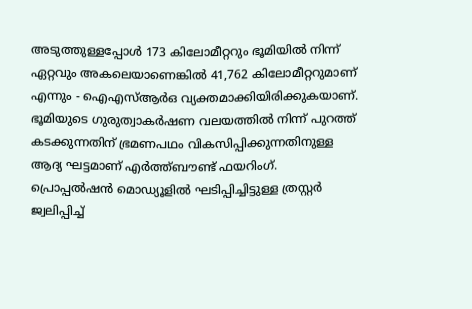അടുത്തുള്ളപ്പോൾ 173 കിലോമീറ്ററും ഭൂമിയിൽ നിന്ന് ഏറ്റവും അകലെയാണെങ്കിൽ 41,762 കിലോമീറ്ററുമാണ് എന്നും - ഐഎസ്ആർഒ വ്യക്തമാക്കിയിരിക്കുകയാണ്. ഭൂമിയുടെ ഗുരുത്വാകർഷണ വലയത്തിൽ നിന്ന് പുറത്ത് കടക്കുന്നതിന് ഭ്രമണപഥം വികസിപ്പിക്കുന്നതിനുള്ള ആദ്യ ഘട്ടമാണ് എർത്ത്ബൗണ്ട് ഫയറിംഗ്.
പ്രൊപ്പൽഷൻ മൊഡ്യൂളിൽ ഘടിപ്പിച്ചിട്ടുള്ള ത്രസ്റ്റർ ജ്വലിപ്പിച്ച്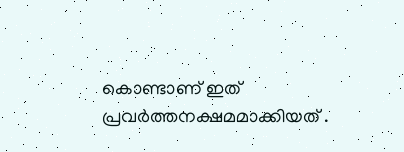കൊണ്ടാണ് ഇത് പ്രവർത്തനക്ഷമമാക്കിയത് .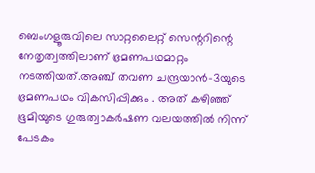ബെംഗളൂരുവിലെ സാറ്റലൈറ്റ് സെന്ററിന്റെ നേതൃത്വത്തിലാണ് ഭ്രമണപഥമാറ്റം നടത്തിയത്.അഞ്ച് തവണ ചന്ദ്രയാൻ-3യുടെ ഭ്രമണപഥം വികസിപ്പിക്കും . അത് കഴിഞ്ഞ് ഭൂമിയുടെ ഗുരുത്വാകർഷണ വലയത്തിൽ നിന്ന് പേടകം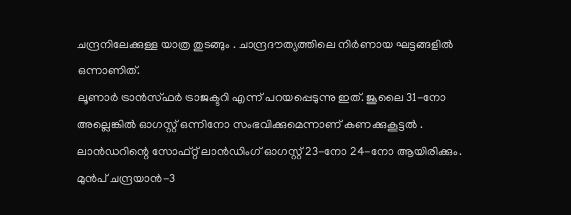ചന്ദ്രനിലേക്കുള്ള യാത്ര തുടങ്ങും . ചാന്ദ്രദൗത്യത്തിലെ നിർണായ ഘട്ടങ്ങളിൽ ഒന്നാണിത്.
ലൂണാർ ട്രാൻസ്ഫർ ട്രാജക്ടറി എന്ന് പറയപ്പെടുന്നു ഇത്. ജൂലൈ 31-നോ അല്ലെങ്കിൽ ഓഗസ്റ്റ് ഒന്നിനോ സംഭവിക്കുമെന്നാണ് കണക്കുകൂട്ടൽ . ലാൻഡറിന്റെ സോഫ്റ്റ് ലാൻഡിംഗ് ഓഗസ്റ്റ് 23-നോ 24-നോ ആയിരിക്കും. മുൻപ് ചന്ദ്രയാൻ-3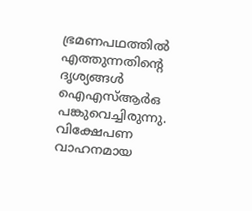ഭ്രമണപഥത്തിൽ എത്തുന്നതിന്റെ ദൃശ്യങ്ങൾ ഐഎസ്ആർഒ പങ്കുവെച്ചിരുന്നു. വിക്ഷേപണ വാഹനമായ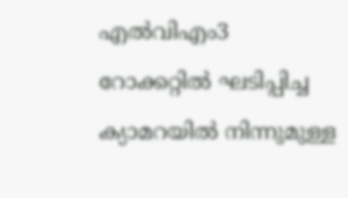എൽവിഎം3 റോക്കറ്റിൽ ഘടിപ്പിച്ച ക്യാമറയിൽ നിന്നുമുള്ള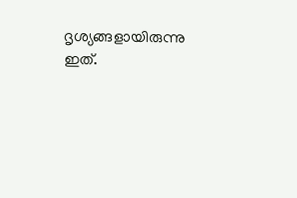ദൃശ്യങ്ങളായിരുന്നു ഇത്.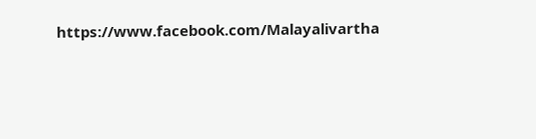https://www.facebook.com/Malayalivartha